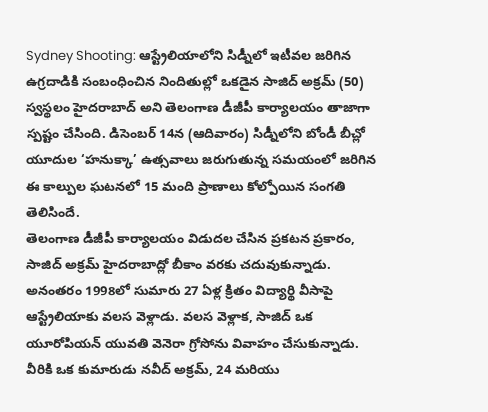Sydney Shooting: ఆస్ట్రేలియాలోని సిడ్నీలో ఇటీవల జరిగిన ఉగ్రదాడికి సంబంధించిన నిందితుల్లో ఒకడైన సాజిద్ అక్రమ్ (50) స్వస్థలం హైదరాబాద్ అని తెలంగాణ డీజీపీ కార్యాలయం తాజాగా స్పష్టం చేసింది. డిసెంబర్ 14న (ఆదివారం) సిడ్నీలోని బోండీ బీచ్లో యూదుల ‘హనుక్కా’ ఉత్సవాలు జరుగుతున్న సమయంలో జరిగిన ఈ కాల్పుల ఘటనలో 15 మంది ప్రాణాలు కోల్పోయిన సంగతి తెలిసిందే.
తెలంగాణ డీజీపీ కార్యాలయం విడుదల చేసిన ప్రకటన ప్రకారం, సాజిద్ అక్రమ్ హైదరాబాద్లో బీకాం వరకు చదువుకున్నాడు. అనంతరం 1998లో సుమారు 27 ఏళ్ల క్రితం విద్యార్థి వీసాపై ఆస్ట్రేలియాకు వలస వెళ్లాడు. వలస వెళ్లాక, సాజిద్ ఒక యూరోపియన్ యువతి వెనెరా గ్రోసోను వివాహం చేసుకున్నాడు. వీరికి ఒక కుమారుడు నవీద్ అక్రమ్, 24 మరియు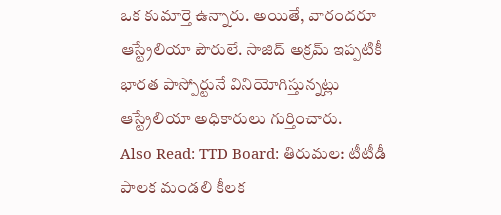ఒక కుమార్తె ఉన్నారు. అయితే, వారందరూ ఆస్ట్రేలియా పౌరులే. సాజిద్ అక్రమ్ ఇప్పటికీ భారత పాస్పోర్టునే వినియోగిస్తున్నట్లు ఆస్ట్రేలియా అధికారులు గుర్తించారు.
Also Read: TTD Board: తిరుమల: టీటీడీ పాలక మండలి కీలక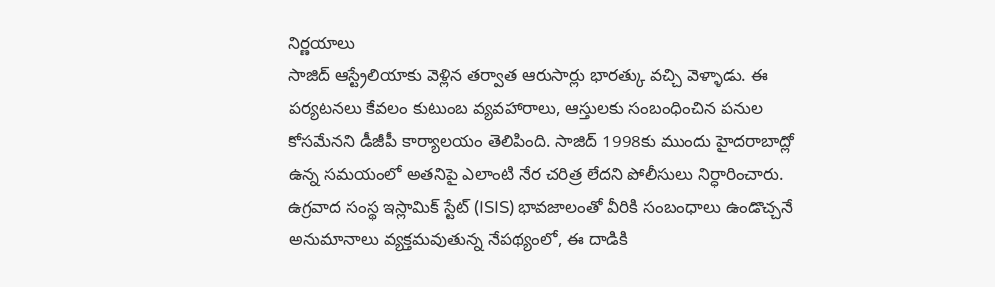నిర్ణయాలు
సాజిద్ ఆస్ట్రేలియాకు వెళ్లిన తర్వాత ఆరుసార్లు భారత్కు వచ్చి వెళ్ళాడు. ఈ పర్యటనలు కేవలం కుటుంబ వ్యవహారాలు, ఆస్తులకు సంబంధించిన పనుల కోసమేనని డీజీపీ కార్యాలయం తెలిపింది. సాజిద్ 1998కు ముందు హైదరాబాద్లో ఉన్న సమయంలో అతనిపై ఎలాంటి నేర చరిత్ర లేదని పోలీసులు నిర్ధారించారు.
ఉగ్రవాద సంస్థ ఇస్లామిక్ స్టేట్ (ISIS) భావజాలంతో వీరికి సంబంధాలు ఉండొచ్చనే అనుమానాలు వ్యక్తమవుతున్న నేపథ్యంలో, ఈ దాడికి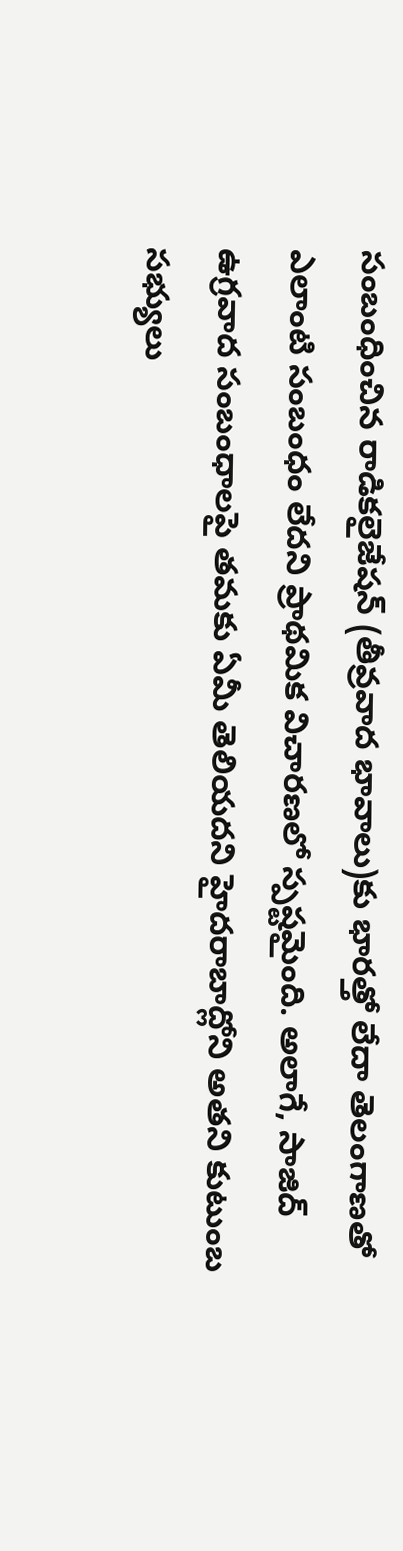సంబంధించిన రాడికలైజేషన్ (తీవ్రవాద భావాలు)కు భారత్తో లేదా తెలంగాణతో ఎలాంటి సంబంధం లేదని ప్రాథమిక విచారణలో స్పష్టమైంది. అలాగే, సాజిద్ ఉగ్రవాద సంబంధాలపై తమకు ఏమీ తెలియదని హైదరాబాద్లోని అతని కుటుంబ సభ్యులు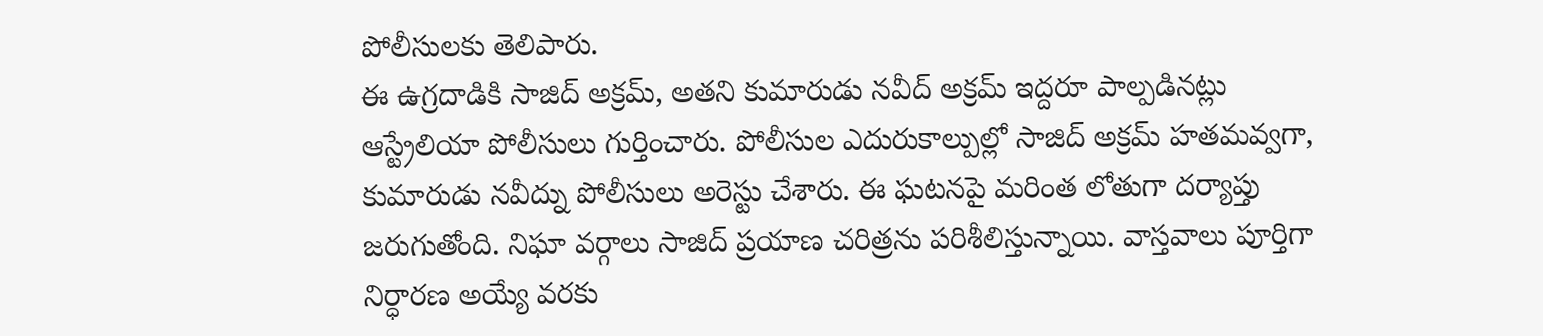పోలీసులకు తెలిపారు.
ఈ ఉగ్రదాడికి సాజిద్ అక్రమ్, అతని కుమారుడు నవీద్ అక్రమ్ ఇద్దరూ పాల్పడినట్లు ఆస్ట్రేలియా పోలీసులు గుర్తించారు. పోలీసుల ఎదురుకాల్పుల్లో సాజిద్ అక్రమ్ హతమవ్వగా, కుమారుడు నవీద్ను పోలీసులు అరెస్టు చేశారు. ఈ ఘటనపై మరింత లోతుగా దర్యాప్తు జరుగుతోంది. నిఘా వర్గాలు సాజిద్ ప్రయాణ చరిత్రను పరిశీలిస్తున్నాయి. వాస్తవాలు పూర్తిగా నిర్ధారణ అయ్యే వరకు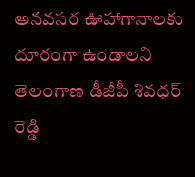అనవసర ఊహాగానాలకు దూరంగా ఉండాలని తెలంగాణ డీజీపీ శివధర్ రెడ్డి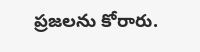ప్రజలను కోరారు.